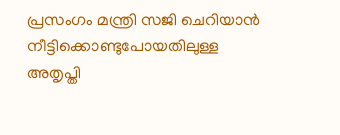പ്രസംഗം മന്ത്രി സജി ചെറിയാൻ നീട്ടിക്കൊണ്ടുപോയതിലുള്ള അതൃപ്തി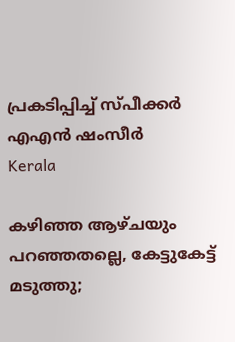പ്രകടിപ്പിച്ച് സ്പീക്കർ എഎൻ ഷംസീർ
Kerala

കഴിഞ്ഞ ആഴ്ചയും പറഞ്ഞതല്ലെ, കേട്ടുകേട്ട് മടുത്തു;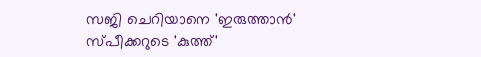സജി ചെറിയാനെ 'ഇരുത്താൻ' സ്പീക്കറുടെ 'കുത്ത്'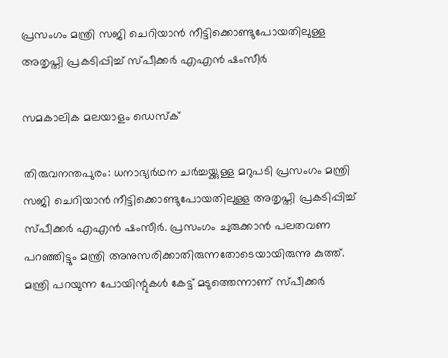പ്രസംഗം മന്ത്രി സജി ചെറിയാൻ നീട്ടിക്കൊണ്ടുപോയതിലുള്ള അതൃപ്തി പ്രകടിപ്പിച്ച് സ്പീക്കർ എഎൻ ഷംസീർ

സമകാലിക മലയാളം ഡെസ്ക്

തിരുവനന്തപുരം: ധനാഭ്യർഥന ചർച്ചയ്ക്കുള്ള മറുപടി പ്രസംഗം മന്ത്രി സജി ചെറിയാൻ നീട്ടിക്കൊണ്ടുപോയതിലുള്ള അതൃപ്തി പ്രകടിപ്പിച്ച് സ്പീക്കർ എഎൻ ഷംസീർ. പ്രസംഗം ചുരുക്കാൻ പലതവണ പറഞ്ഞിട്ടും മന്ത്രി അനുസരിക്കാതിരുന്നതോടെയായിരുന്നു കുത്ത്. മന്ത്രി പറയുന്ന പോയിന്റുകൾ കേട്ട് മടുത്തെന്നാണ് സ്പീക്കർ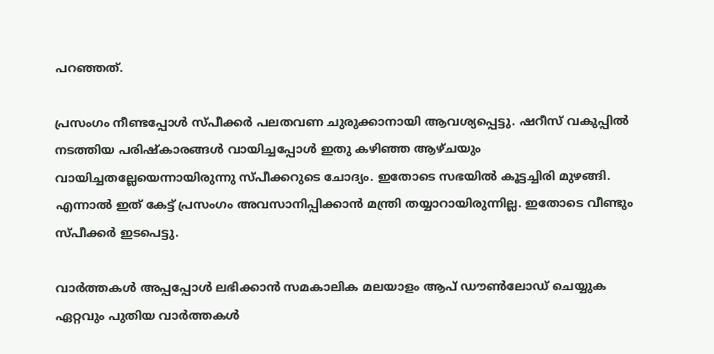പറഞ്ഞത്.

പ്രസംഗം നീണ്ടപ്പോൾ സ്പീക്കർ പലതവണ ചുരുക്കാനായി ആവശ്യപ്പെട്ടു. ഷറീസ് വകുപ്പിൽ നടത്തിയ പരിഷ്കാരങ്ങൾ വായിച്ചപ്പോൾ ഇതു കഴിഞ്ഞ ആഴ്ചയും വായിച്ചതല്ലേയെന്നായിരുന്നു സ്പീക്കറുടെ ചോദ്യം. ഇതോടെ സഭയിൽ കൂട്ടച്ചിരി മുഴങ്ങി. എന്നാൽ ഇത് കേട്ട് പ്രസംഗം അവസാനിപ്പിക്കാൻ മന്ത്രി തയ്യാറായിരുന്നില്ല. ഇതോടെ വീണ്ടും സ്പീക്കർ ഇടപെട്ടു.

വാര്‍ത്തകള്‍ അപ്പപ്പോള്‍ ലഭിക്കാന്‍ സമകാലിക മലയാളം ആപ് ഡൗണ്‍ലോഡ് ചെയ്യുക ഏറ്റവും പുതിയ വാര്‍ത്തകള്‍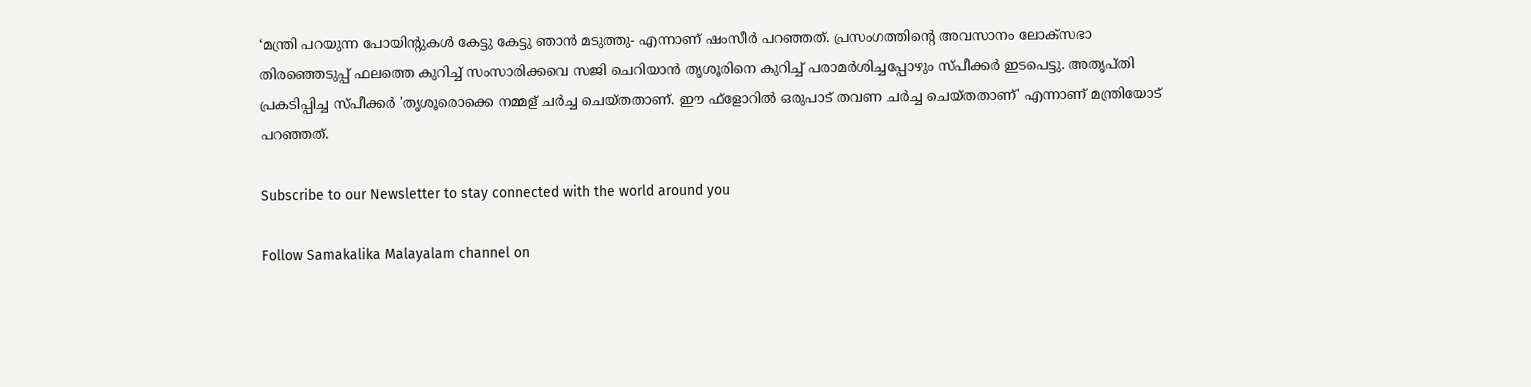‘മന്ത്രി പറയുന്ന പോയിന്റുകൾ കേട്ടു കേട്ടു ഞാൻ മടുത്തു- എന്നാണ് ഷംസീർ പറഞ്ഞത്. പ്രസംഗത്തിന്റെ അവസാനം ലോക്‌സഭാ തിരഞ്ഞെടുപ്പ് ഫലത്തെ കുറിച്ച് സംസാരിക്കവെ സജി ചെറിയാന്‍ തൃശൂരിനെ കുറിച്ച് പരാമര്‍ശിച്ചപ്പോഴും സ്പീക്കര്‍ ഇടപെട്ടു. അതൃപ്തി പ്രകടിപ്പിച്ച സ്പീക്കര്‍ 'തൃശൂരൊക്കെ നമ്മള് ചര്‍ച്ച ചെയ്തതാണ്. ഈ ഫ്‌ളോറില്‍ ഒരുപാട് തവണ ചര്‍ച്ച ചെയ്തതാണ്' എന്നാണ് മന്ത്രിയോട് പറഞ്ഞത്.

Subscribe to our Newsletter to stay connected with the world around you

Follow Samakalika Malayalam channel on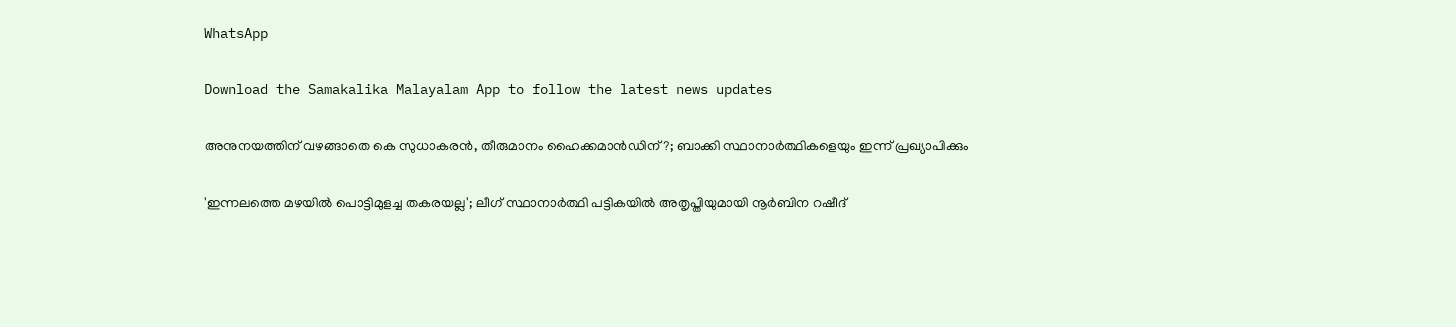WhatsApp

Download the Samakalika Malayalam App to follow the latest news updates

അനുനയത്തിന് വഴങ്ങാതെ കെ സുധാകരന്‍, തീരുമാനം ഹൈക്കമാന്‍ഡിന് ?; ബാക്കി സ്ഥാനാര്‍ത്ഥികളെയും ഇന്ന് പ്രഖ്യാപിക്കും

'ഇന്നലത്തെ മഴയിൽ പൊട്ടിമുളച്ച തകരയല്ല'; ലീഗ് സ്ഥാനാർത്ഥി പട്ടികയിൽ അതൃപ്തിയുമായി നൂർബിന റഷീദ്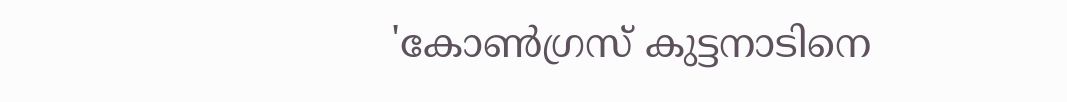'കോൺഗ്രസ് കുട്ടനാടിനെ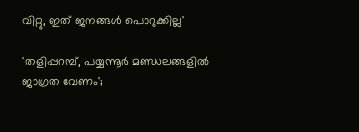വിറ്റു, ഇത് ജനങ്ങൾ പൊറുക്കില്ല'

'തളിപ്പറമ്പ്, പയ്യന്നൂര്‍ മണ്ഡലങ്ങളില്‍ ജാഗ്രത വേണം';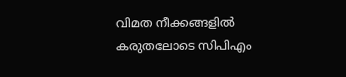വിമത നീക്കങ്ങളില്‍ കരുതലോടെ സിപിഎം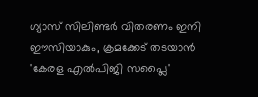ഗ്യാസ് സിലിണ്ടർ വിതരണം ഇനി ഈസിയാകും, ക്രമക്കേട് തടയാൻ 'കേരള എൽപിജി സപ്ലൈ'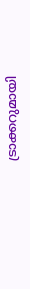ട്രാക്കറുമായി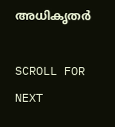അധികൃതർ

SCROLL FOR NEXT